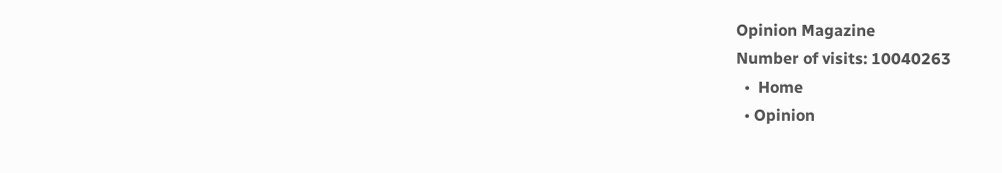Opinion Magazine
Number of visits: 10040263
  •  Home
  • Opinion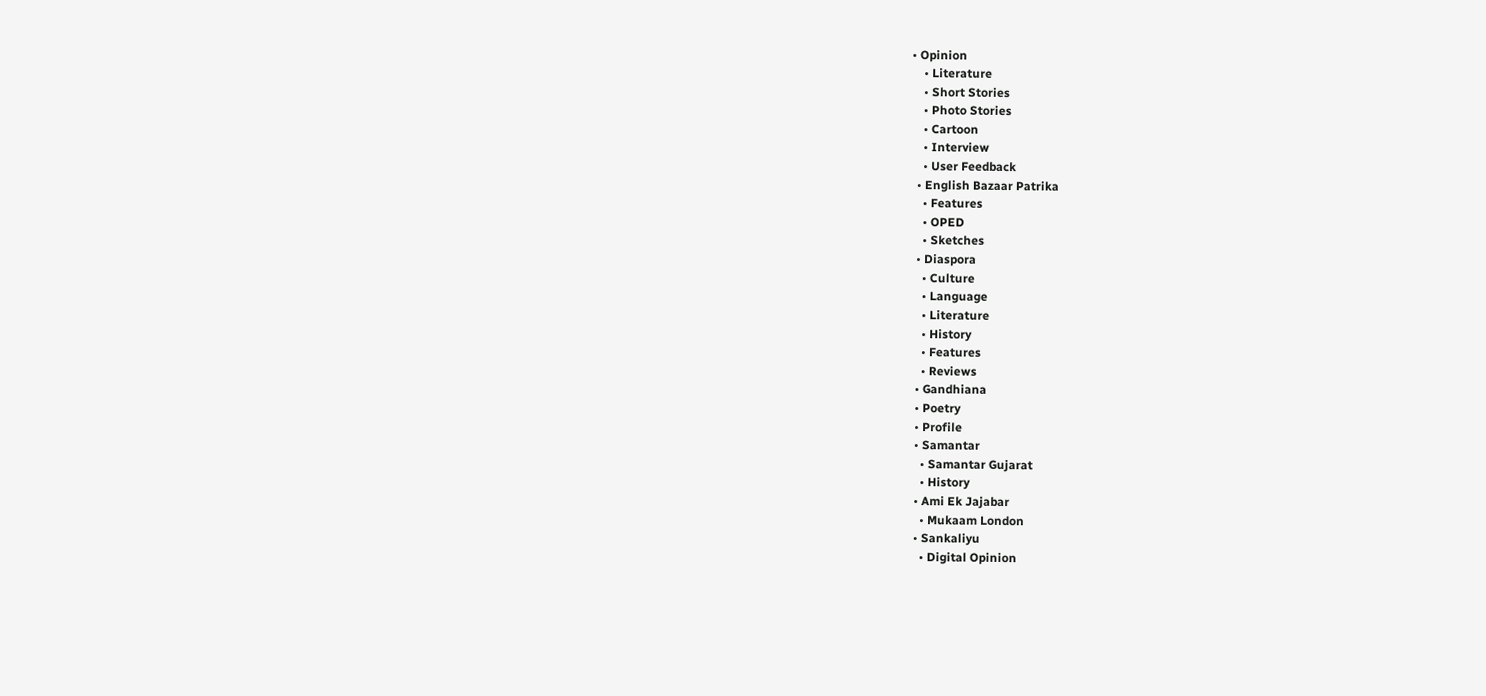• Opinion
    • Literature
    • Short Stories
    • Photo Stories
    • Cartoon
    • Interview
    • User Feedback
  • English Bazaar Patrika
    • Features
    • OPED
    • Sketches
  • Diaspora
    • Culture
    • Language
    • Literature
    • History
    • Features
    • Reviews
  • Gandhiana
  • Poetry
  • Profile
  • Samantar
    • Samantar Gujarat
    • History
  • Ami Ek Jajabar
    • Mukaam London
  • Sankaliyu
    • Digital Opinion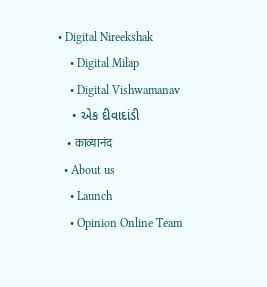• Digital Nireekshak
    • Digital Milap
    • Digital Vishwamanav
    • એક દીવાદાંડી
    • काव्यानंद
  • About us
    • Launch
    • Opinion Online Team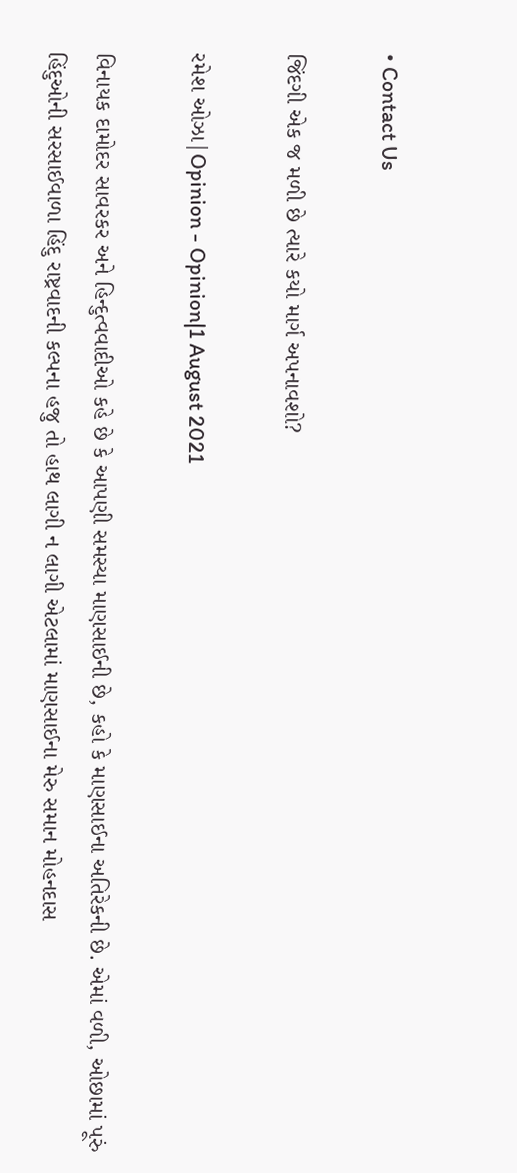• Contact Us

જિંદગી એક જ મળી છે ત્યારે કયો માર્ગ અપનાવશો?

રમેશ ઓઝા|Opinion - Opinion|1 August 2021

વિનાયક દામોદર સાવરકર અને હિન્દુત્વવાદીઓ કહે છે કે આપણી સમસ્યા માણસાઈની છે, કહો કે માણસાઈના અતિરેકની છે. એમાં વળી, ઓછામાં પૂરું હિંદુઓની સરસાઈવાળા હિંદુ રાષ્ટ્રવાદની કલ્પના હજુ તો હાથ લાગી ન લાગી એટલામાં માણસાઈના મેરુ સમાન મોહનદાસ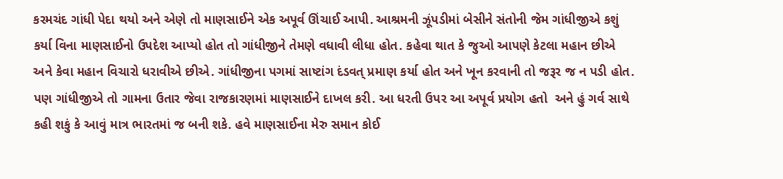કરમચંદ ગાંધી પેદા થયો અને એણે તો માણસાઈને એક અપૂર્વ ઊંચાઈ આપી. આશ્રમની ઝૂંપડીમાં બેસીને સંતોની જેમ ગાંધીજીએ કશું કર્યા વિના માણસાઈનો ઉપદેશ આપ્યો હોત તો ગાંધીજીને તેમણે વધાવી લીધા હોત. કહેવા થાત કે જુઓ આપણે કેટલા મહાન છીએ અને કેવા મહાન વિચારો ધરાવીએ છીએ. ગાંધીજીના પગમાં સાષ્ટાંગ દંડવત્‌ પ્રમાણ કર્યા હોત અને ખૂન કરવાની તો જરૂર જ ન પડી હોત. પણ ગાંધીજીએ તો ગામના ઉતાર જેવા રાજકારણમાં માણસાઈને દાખલ કરી. આ ધરતી ઉપર આ અપૂર્વ પ્રયોગ હતો  અને હું ગર્વ સાથે કહી શકું કે આવું માત્ર ભારતમાં જ બની શકે. હવે માણસાઈના મેરુ સમાન કોઈ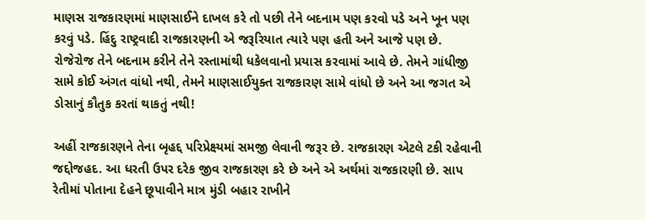માણસ રાજકારણમાં માણસાઈને દાખલ કરે તો પછી તેને બદનામ પણ કરવો પડે અને ખૂન પણ કરવું પડે. હિંદુ રાષ્ટ્રવાદી રાજકારણની એ જરૂરિયાત ત્યારે પણ હતી અને આજે પણ છે. રોજેરોજ તેને બદનામ કરીને તેને રસ્તામાંથી ધકેલવાનો પ્રયાસ કરવામાં આવે છે. તેમને ગાંધીજી સામે કોઈ અંગત વાંધો નથી, તેમને માણસાઈયુક્ત રાજકારણ સામે વાંધો છે અને આ જગત એ ડોસાનું કૌતુક કરતાં થાકતું નથી!

અહીં રાજકારણને તેના બૃહદ્દ પરિપ્રેક્ષ્યમાં સમજી લેવાની જરૂર છે. રાજકારણ એટલે ટકી રહેવાની જદ્દોજહદ. આ ધરતી ઉપર દરેક જીવ રાજકારણ કરે છે અને એ અર્થમાં રાજકારણી છે. સાપ રેતીમાં પોતાના દેહને છૂપાવીને માત્ર મુંડી બહાર રાખીને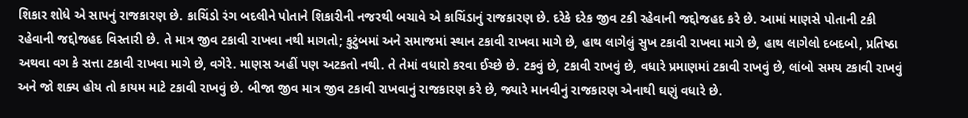શિકાર શોધે એ સાપનું રાજકારણ છે. કાચિંડો રંગ બદલીને પોતાને શિકારીની નજરથી બચાવે એ કાચિંડાનું રાજકારણ છે. દરેકે દરેક જીવ ટકી રહેવાની જદ્દોજહદ કરે છે. આમાં માણસે પોતાની ટકી રહેવાની જદ્દોજહદ વિસ્તારી છે. તે માત્ર જીવ ટકાવી રાખવા નથી માગતો; કુટુંબમાં અને સમાજમાં સ્થાન ટકાવી રાખવા માગે છે, હાથ લાગેલું સુખ ટકાવી રાખવા માગે છે, હાથ લાગેલો દબદબો, પ્રતિષ્ઠા અથવા વગ કે સત્તા ટકાવી રાખવા માગે છે, વગેરે. માણસ અહીં પણ અટકતો નથી. તે તેમાં વધારો કરવા ઈચ્છે છે. ટકવું છે, ટકાવી રાખવું છે, વધારે પ્રમાણમાં ટકાવી રાખવું છે, લાંબો સમય ટકાવી રાખવું અને જો શક્ય હોય તો કાયમ માટે ટકાવી રાખવું છે. બીજા જીવ માત્ર જીવ ટકાવી રાખવાનું રાજકારણ કરે છે, જ્યારે માનવીનું રાજકારણ એનાથી ઘણું વધારે છે.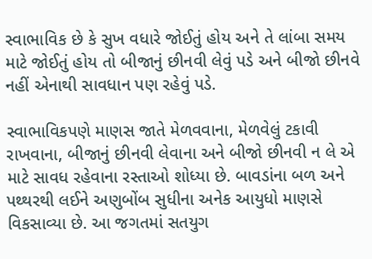સ્વાભાવિક છે કે સુખ વધારે જોઈતું હોય અને તે લાંબા સમય માટે જોઈતું હોય તો બીજાનું છીનવી લેવું પડે અને બીજો છીનવે નહીં એનાથી સાવધાન પણ રહેવું પડે.

સ્વાભાવિકપણે માણસ જાતે મેળવવાના, મેળવેલું ટકાવી રાખવાના, બીજાનું છીનવી લેવાના અને બીજો છીનવી ન લે એ માટે સાવધ રહેવાના રસ્તાઓ શોધ્યા છે. બાવડાંના બળ અને પથ્થરથી લઈને અણુબોંબ સુધીના અનેક આયુધો માણસે વિકસાવ્યા છે. આ જગતમાં સતયુગ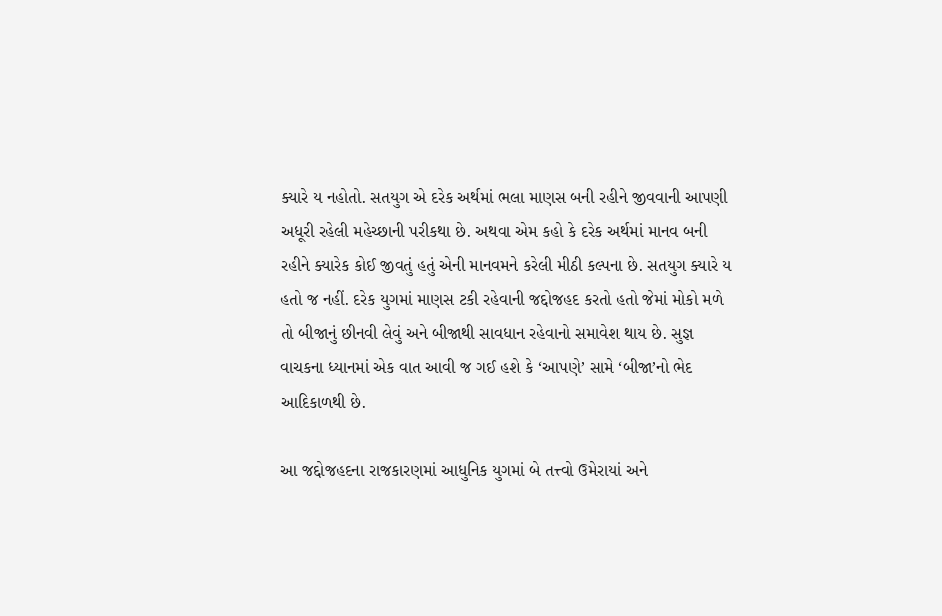ક્યારે ય નહોતો. સતયુગ એ દરેક અર્થમાં ભલા માણસ બની રહીને જીવવાની આપણી અધૂરી રહેલી મહેચ્છાની પરીકથા છે. અથવા એમ કહો કે દરેક અર્થમાં માનવ બની રહીને ક્યારેક કોઈ જીવતું હતું એની માનવમને કરેલી મીઠી કલ્પના છે. સતયુગ ક્યારે ય હતો જ નહીં. દરેક યુગમાં માણસ ટકી રહેવાની જદ્દોજહદ કરતો હતો જેમાં મોકો મળે તો બીજાનું છીનવી લેવું અને બીજાથી સાવધાન રહેવાનો સમાવેશ થાય છે. સુજ્ઞ વાચકના ધ્યાનમાં એક વાત આવી જ ગઈ હશે કે ‘આપણે’ સામે ‘બીજા’નો ભેદ આદિકાળથી છે.

આ જદ્દોજહદના રાજકારણમાં આધુનિક યુગમાં બે તત્ત્વો ઉમેરાયાં અને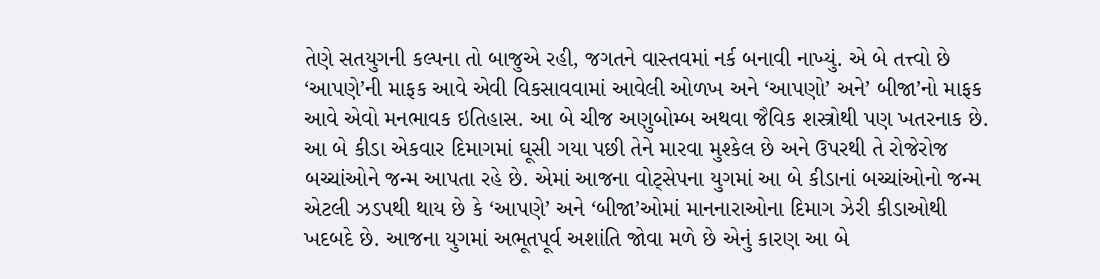તેણે સતયુગની કલ્પના તો બાજુએ રહી, જગતને વાસ્તવમાં નર્ક બનાવી નાખ્યું. એ બે તત્ત્વો છે ‘આપણે’ની માફક આવે એવી વિકસાવવામાં આવેલી ઓળખ અને ‘આપણો’ અને’ બીજા’નો માફક આવે એવો મનભાવક ઇતિહાસ. આ બે ચીજ અણુબોમ્બ અથવા જૈવિક શસ્ત્રોથી પણ ખતરનાક છે.  આ બે કીડા એકવાર દિમાગમાં ઘૂસી ગયા પછી તેને મારવા મુશ્કેલ છે અને ઉપરથી તે રોજેરોજ બચ્ચાંઓને જન્મ આપતા રહે છે. એમાં આજના વોટ્સેપના યુગમાં આ બે કીડાનાં બચ્ચાંઓનો જન્મ એટલી ઝડપથી થાય છે કે ‘આપણે’ અને ‘બીજા’ઓમાં માનનારાઓના દિમાગ ઝેરી કીડાઓથી ખદબદે છે. આજના યુગમાં અભૂતપૂર્વ અશાંતિ જોવા મળે છે એનું કારણ આ બે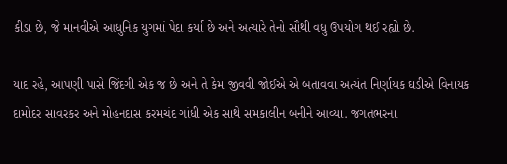કીડા છે, જે માનવીએ આધુનિક યુગમાં પેદા કર્યા છે અને અત્યારે તેનો સૌથી વધુ ઉપયોગ થઈ રહ્યો છે.

યાદ રહે, આપણી પાસે જિંદગી એક જ છે અને તે કેમ જીવવી જોઈએ એ બતાવવા અત્યંત નિર્ણાયક ઘડીએ વિનાયક દામોદર સાવરકર અને મોહનદાસ કરમચંદ ગાંધી એક સાથે સમકાલીન બનીને આવ્યા. જગતભરના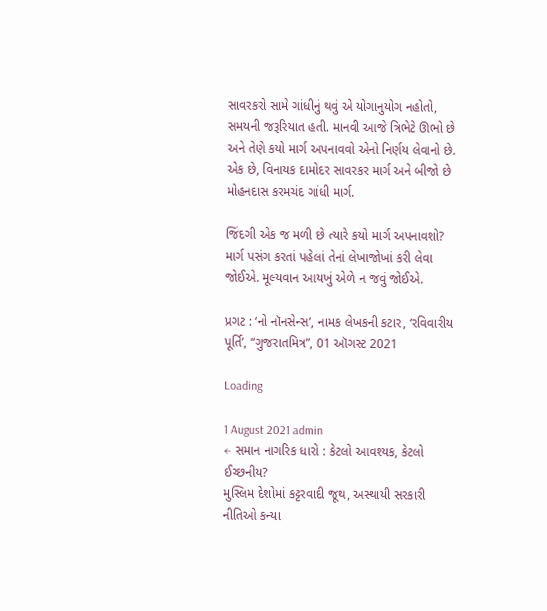સાવરકરો સામે ગાંધીનું થવું એ યોગાનુયોગ નહોતો, સમયની જરૂરિયાત હતી. માનવી આજે ત્રિભેટે ઊભો છે અને તેણે કયો માર્ગ અપનાવવો એનો નિર્ણય લેવાનો છે. એક છે, વિનાયક દામોદર સાવરકર માર્ગ અને બીજો છે મોહનદાસ કરમચંદ ગાંધી માર્ગ.

જિંદગી એક જ મળી છે ત્યારે કયો માર્ગ અપનાવશો? માર્ગ પસંગ કરતાં પહેલાં તેનાં લેખાજોખાં કરી લેવા જોઈએ. મૂલ્યવાન આયખું એળે ન જવું જોઈએ.

પ્રગટ : ‘નો નૉનસેન્સ’, નામક લેખકની કટાર, ‘રવિવારીય પૂર્તિ’, “ગુજરાતમિત્ર”, 01 ઑગસ્ટ 2021

Loading

1 August 2021 admin
← સમાન નાગરિક ધારો : કેટલો આવશ્યક, કેટલો ઈચ્છનીય?
મુસ્લિમ દેશોમાં કટ્ટરવાદી જૂથ, અસ્થાયી સરકારી નીતિઓ કન્યા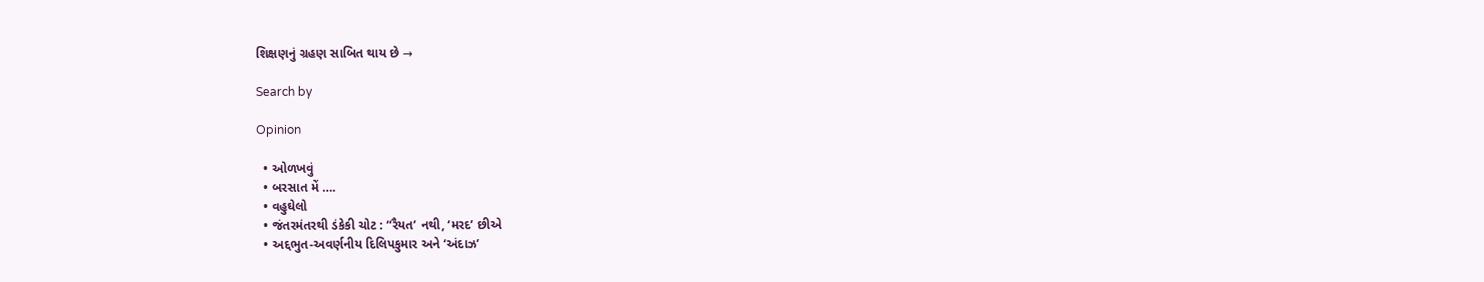શિક્ષણનું ગ્રહણ સાબિત થાય છે →

Search by

Opinion

  • ઓળખવું
  • બરસાત મેં ….
  • વહુઘેલો
  • જંતરમંતરથી ડંકેકી ચોટ : “રૈયત’ નથી, ‘મરદ’ છીએ
  • અદ્દભુત-અવર્ણનીય દિલિપકુમાર અને ‘અંદાઝ’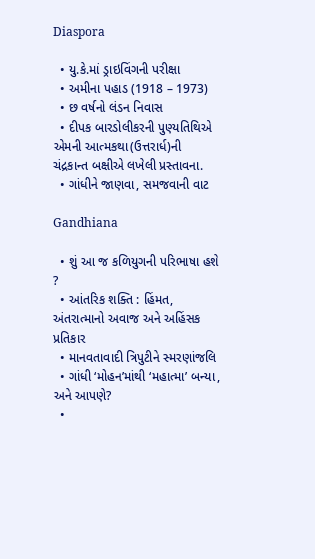Diaspora

  • યુ.કે.માં ડ્રાઇવિંગની પરીક્ષા
  • અમીના પહાડ (1918 – 1973)
  • છ વર્ષનો લંડન નિવાસ
  • દીપક બારડોલીકરની પુણ્યતિથિએ એમની આત્મકથા(ઉત્તરાર્ધ)ની ચંદ્રકાન્ત બક્ષીએ લખેલી પ્રસ્તાવના.
  • ગાંધીને જાણવા, સમજવાની વાટ

Gandhiana

  • શું આ જ કળિયુગની પરિભાષા હશે ?
  • આંતરિક શક્તિ : હિંમત, અંતરાત્માનો અવાજ અને અહિંસક પ્રતિકાર
  • માનવતાવાદી ત્રિપુટીને સ્મરણાંજલિ
  • ગાંધી ‘મોહન’માંથી ‘મહાત્મા’ બન્યા, અને આપણે?
  •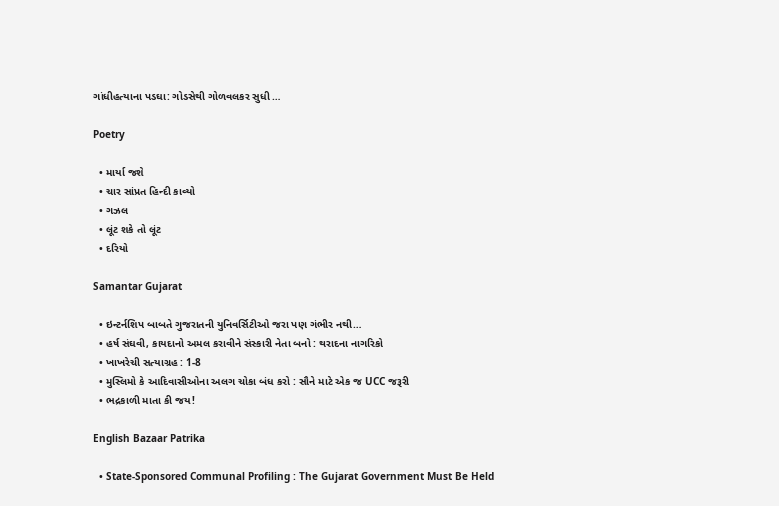ગાંધીહત્યાના પડઘા: ગોડસેથી ગોળવલકર સુધી …

Poetry

  • માર્યા જશે
  • ચાર સાંપ્રત હિન્દી કાવ્યો
  • ગઝલ
  • લૂંટ શકે તો લૂંટ
  • દરિયો

Samantar Gujarat

  • ઇન્ટર્નશિપ બાબતે ગુજરાતની યુનિવર્સિટીઓ જરા પણ ગંભીર નથી…
  • હર્ષ સંઘવી, કાયદાનો અમલ કરાવીને સંસ્કારી નેતા બનો : થરાદના નાગરિકો
  • ખાખરેચી સત્યાગ્રહ : 1-8
  • મુસ્લિમો કે આદિવાસીઓના અલગ ચોકા બંધ કરો : સૌને માટે એક જ UCC જરૂરી
  • ભદ્રકાળી માતા કી જય!

English Bazaar Patrika

  • State-Sponsored Communal Profiling : The Gujarat Government Must Be Held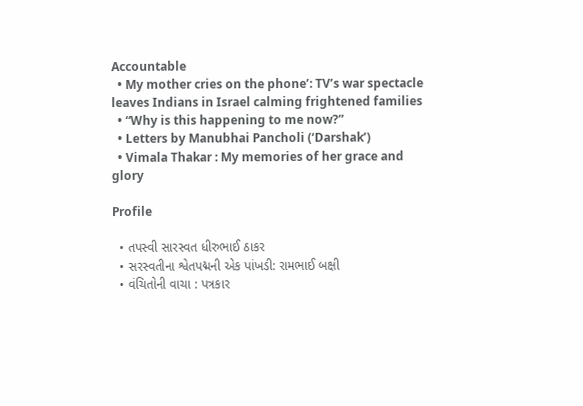Accountable
  • My mother cries on the phone’: TV’s war spectacle leaves Indians in Israel calming frightened families
  • “Why is this happening to me now?”
  • Letters by Manubhai Pancholi (‘Darshak’)
  • Vimala Thakar : My memories of her grace and glory

Profile

  • તપસ્વી સારસ્વત ધીરુભાઈ ઠાકર
  • સરસ્વતીના શ્વેતપદ્મની એક પાંખડી: રામભાઈ બક્ષી
  • વંચિતોની વાચા : પત્રકાર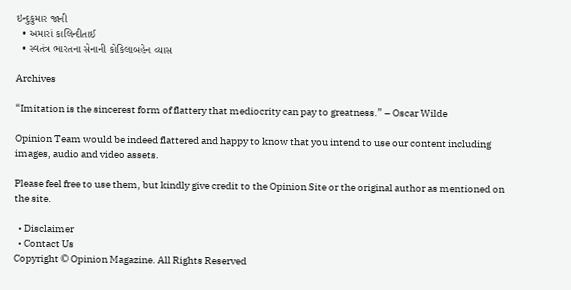ઇન્દુકુમાર જાની
  • અમારાં કાલિન્દીતાઈ
  • સ્વતંત્ર ભારતના સેનાની કોકિલાબહેન વ્યાસ

Archives

“Imitation is the sincerest form of flattery that mediocrity can pay to greatness.” – Oscar Wilde

Opinion Team would be indeed flattered and happy to know that you intend to use our content including images, audio and video assets.

Please feel free to use them, but kindly give credit to the Opinion Site or the original author as mentioned on the site.

  • Disclaimer
  • Contact Us
Copyright © Opinion Magazine. All Rights Reserved